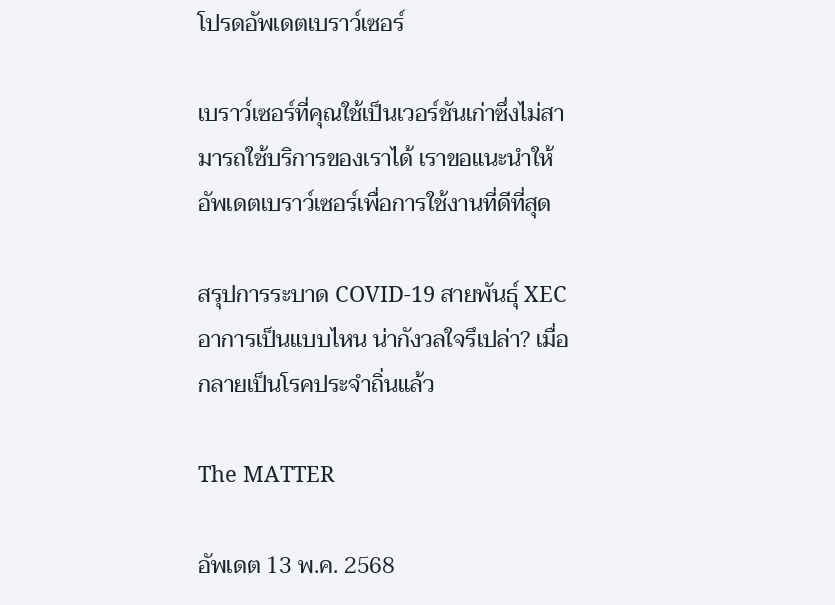โปรดอัพเดตเบราว์เซอร์

เบราว์เซอร์ที่คุณใช้เป็นเวอร์ชันเก่าซึ่งไม่สามารถใช้บริการของเราได้ เราขอแนะนำให้อัพเดตเบราว์เซอร์เพื่อการใช้งานที่ดีที่สุด

สรุปการระบาด COVID-19 สายพันธุ์ XEC อาการเป็นแบบไหน น่ากังวลใจรึเปล่า? เมื่อกลายเป็นโรคประจำถิ่นแล้ว

The MATTER

อัพเดต 13 พ.ค. 2568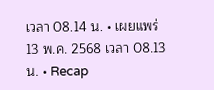เวลา 08.14 น. • เผยแพร่ 13 พ.ค. 2568 เวลา 08.13 น. • Recap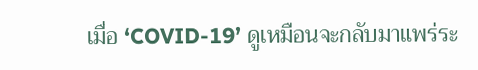เมื่อ ‘COVID-19’ ดูเหมือนจะกลับมาแพร่ระ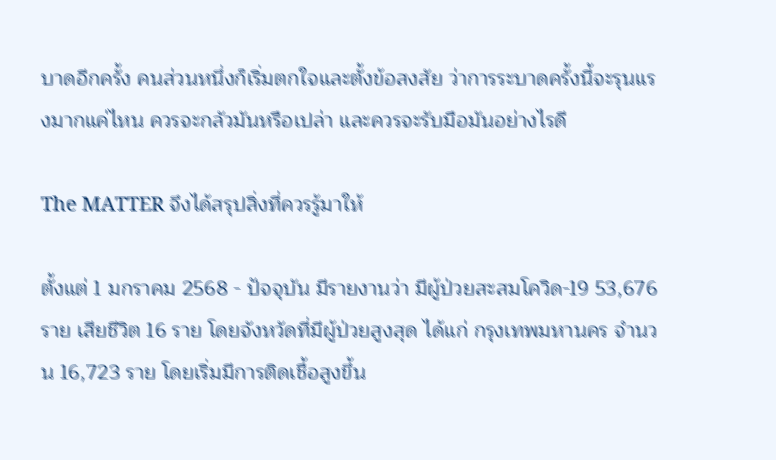บาดอีกครั้ง คนส่วนหนึ่งก็เริ่มตกใจและตั้งข้อสงสัย ว่าการระบาดครั้งนี้จะรุนแรงมากแค่ไหน ควรจะกลัวมันหรือเปล่า และควรจะรับมือมันอย่างไรดี

The MATTER จึงได้สรุปสิ่งที่ควรรู้มาให้

ตั้งแต่ 1 มกราคม 2568 - ปัจจุบัน มีรายงานว่า มีผู้ป่วยสะสมโควิด-19 53,676 ราย เสียชีวิต 16 ราย โดยจังหวัดที่มีผู้ป่วยสูงสุด ได้แก่ กรุงเทพมหานคร จำนวน 16,723 ราย โดยเริ่มมีการติดเชื้อสูงขึ้น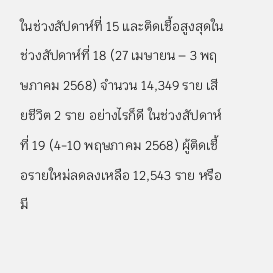ในช่วงสัปดาห์ที่ 15 และติดเชื้อสูงสุดในช่วงสัปดาห์ที่ 18 (27 เมษายน – 3 พฤษภาคม 2568) จำนวน 14,349 ราย เสียชีวิต 2 ราย อย่างไรก็ดี ในช่วงสัปดาห์ที่ 19 (4-10 พฤษภาคม 2568) ผู้ติดเชื้อรายใหม่ลดลงเหลือ 12,543 ราย หรือมี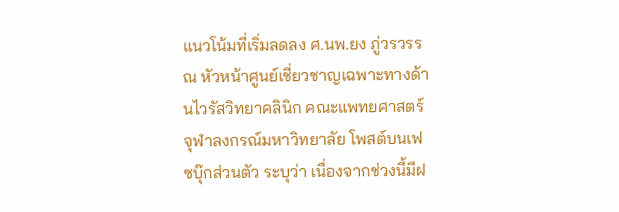แนวโน้มที่เริ่มลดลง ศ.นพ.ยง ภู่วรวรรณ หัวหน้าศูนย์เชี่ยวชาญเฉพาะทางด้านไวรัสวิทยาคลินิก คณะแพทยศาสตร์ จุฬาลงกรณ์มหาวิทยาลัย โพสต์บนเฟซบุ๊กส่วนตัว ระบุว่า เนื่องจากช่วงนี้มีฝ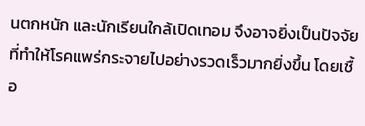นตกหนัก และนักเรียนใกล้เปิดเทอม จึงอาจยิ่งเป็นปัจจัยที่ทำให้โรคแพร่กระจายไปอย่างรวดเร็วมากยิ่งขึ้น โดยเชื้อ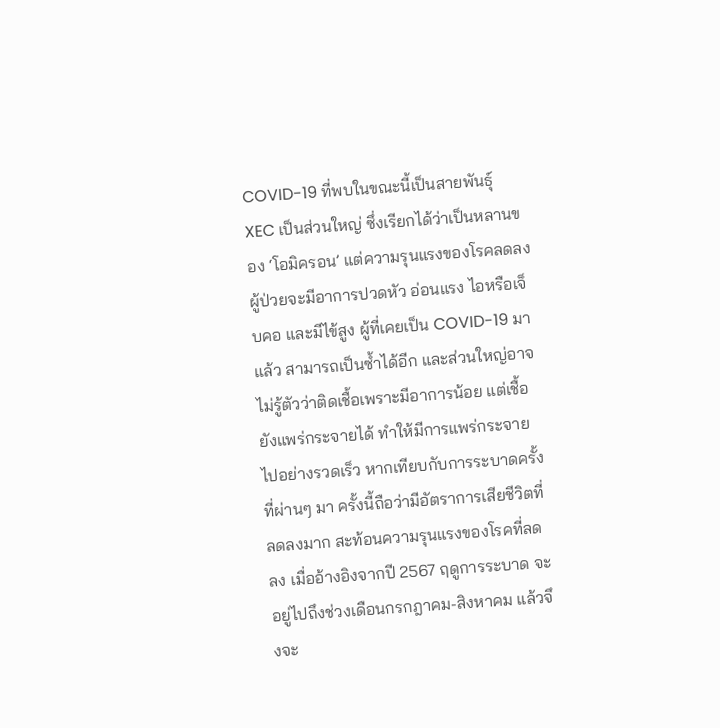COVID-19 ที่พบในขณะนี้เป็นสายพันธุ์ XEC เป็นส่วนใหญ่ ซึ่งเรียกได้ว่าเป็นหลานของ ‘โอมิครอน’ แต่ความรุนแรงของโรคลดลง ผู้ป่วยจะมีอาการปวดหัว อ่อนแรง ไอหรือเจ็บคอ และมีไข้สูง ผู้ที่เคยเป็น COVID-19 มาแล้ว สามารถเป็นซ้ำได้อีก และส่วนใหญ่อาจไม่รู้ตัวว่าติดเชื้อเพราะมีอาการน้อย แต่เชื้อยังแพร่กระจายได้ ทำให้มีการแพร่กระจายไปอย่างรวดเร็ว หากเทียบกับการระบาดครั้งที่ผ่านๆ มา ครั้งนี้ถือว่ามีอัตราการเสียชีวิตที่ลดลงมาก สะท้อนความรุนแรงของโรคที่ลดลง เมื่ออ้างอิงจากปี 2567 ฤดูการระบาด จะอยู่ไปถึงช่วงเดือนกรกฎาคม-สิงหาคม แล้วจึงจะ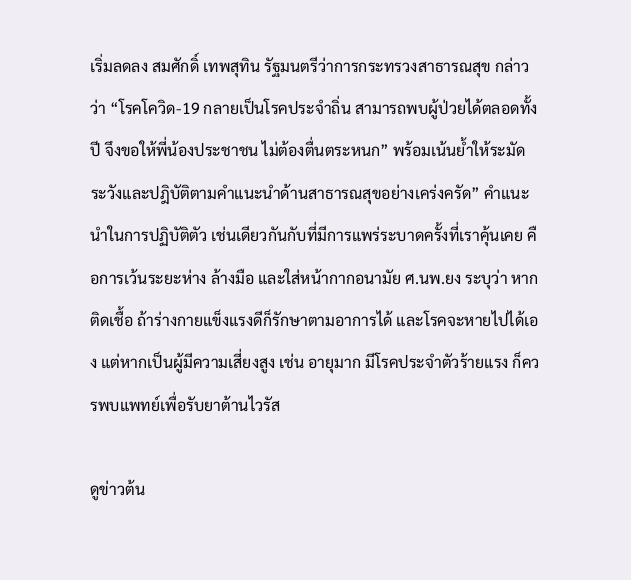เริ่มลดลง สมศักดิ์ เทพสุทิน รัฐมนตรีว่าการกระทรวงสาธารณสุข กล่าวว่า “โรคโควิด-19 กลายเป็นโรคประจำถิ่น สามารถพบผู้ป่วยได้ตลอดทั้งปี จึงขอให้พี่น้องประชาชน ไม่ต้องตื่นตระหนก” พร้อมเน้นย้ำให้ระมัดระวังและปฎิบัติตามคำแนะนำด้านสาธารณสุขอย่างเคร่งครัด” คำแนะนำในการปฏิบัติตัว เช่นเดียวกันกับที่มีการแพร่ระบาดครั้งที่เราคุ้นเคย คือการเว้นระยะห่าง ล้างมือ และใส่หน้ากากอนามัย ศ.นพ.ยง ระบุว่า หากติดเชื้อ ถ้าร่างกายแข็งแรงดีก็รักษาตามอาการได้ และโรคจะหายไปได้เอง แต่หากเป็นผู้มีความเสี่ยงสูง เช่น อายุมาก มีโรคประจำตัวร้ายแรง ก็ควรพบแพทย์เพื่อรับยาต้านไวรัส

ดูข่าวต้น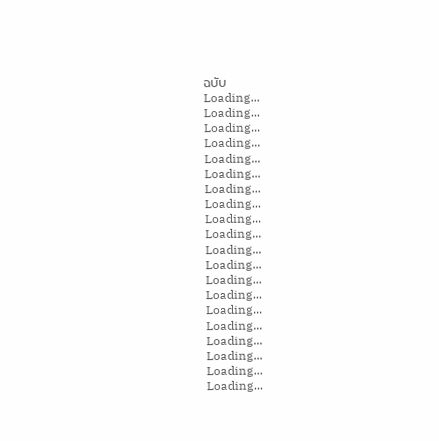ฉบับ
Loading...
Loading...
Loading...
Loading...
Loading...
Loading...
Loading...
Loading...
Loading...
Loading...
Loading...
Loading...
Loading...
Loading...
Loading...
Loading...
Loading...
Loading...
Loading...
Loading...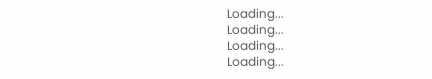Loading...
Loading...
Loading...
Loading...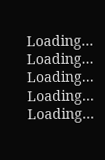Loading...
Loading...
Loading...
Loading...
Loading...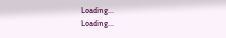Loading...
Loading...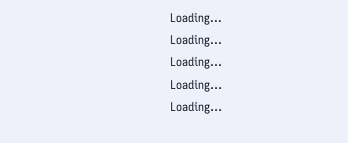Loading...
Loading...
Loading...
Loading...
Loading...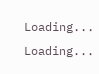Loading...
Loading...